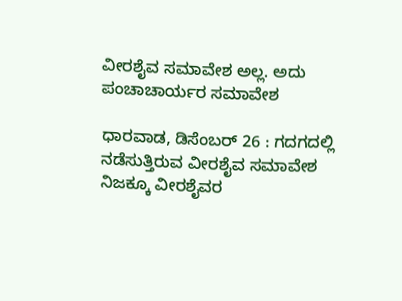ವೀರಶೈವ ಸಮಾವೇಶ ಅಲ್ಲ. ಅದು ಪಂಚಾಚಾರ್ಯರ ಸಮಾವೇಶ

ಧಾರವಾಡ, ಡಿಸೆಂಬರ್ 26 : ಗದಗದಲ್ಲಿ ನಡೆಸುತ್ತಿರುವ ವೀರಶೈವ ಸಮಾವೇಶ ನಿಜಕ್ಕೂ ವೀರಶೈವರ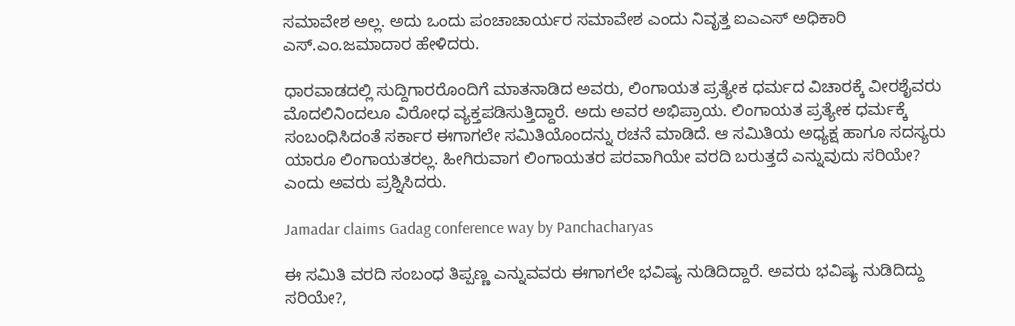ಸಮಾವೇಶ ಅಲ್ಲ. ಅದು ಒಂದು ಪಂಚಾಚಾರ್ಯರ ಸಮಾವೇಶ ಎಂದು ನಿವೃತ್ತ ಐಎಎಸ್ ಅಧಿಕಾರಿ ಎಸ್.ಎಂ.ಜಮಾದಾರ ಹೇಳಿದರು.

ಧಾರವಾಡದಲ್ಲಿ ಸುದ್ದಿಗಾರರೊಂದಿಗೆ ಮಾತನಾಡಿದ ಅವರು, ಲಿಂಗಾಯತ ಪ್ರತ್ಯೇಕ ಧರ್ಮದ ವಿಚಾರಕ್ಕೆ ವೀರಶೈವರು ಮೊದಲಿನಿಂದಲೂ ವಿರೋಧ ವ್ಯಕ್ತಪಡಿಸುತ್ತಿದ್ದಾರೆ. ಅದು ಅವರ ಅಭಿಪ್ರಾಯ. ಲಿಂಗಾಯತ ಪ್ರತ್ಯೇಕ ಧರ್ಮಕ್ಕೆ ಸಂಬಂಧಿಸಿದಂತೆ ಸರ್ಕಾರ ಈಗಾಗಲೇ ಸಮಿತಿಯೊಂದನ್ನು ರಚನೆ ಮಾಡಿದೆ. ಆ ಸಮಿತಿಯ ಅಧ್ಯಕ್ಷ ಹಾಗೂ ಸದಸ್ಯರು ಯಾರೂ ಲಿಂಗಾಯತರಲ್ಲ. ಹೀಗಿರುವಾಗ ಲಿಂಗಾಯತರ ಪರವಾಗಿಯೇ ವರದಿ ಬರುತ್ತದೆ ಎನ್ನುವುದು ಸರಿಯೇ? ಎಂದು ಅವರು ಪ್ರಶ್ನಿಸಿದರು.

Jamadar claims Gadag conference way by Panchacharyas

ಈ ಸಮಿತಿ ವರದಿ ಸಂಬಂಧ ತಿಪ್ಪಣ್ಣ ಎನ್ನುವವರು ಈಗಾಗಲೇ ಭವಿಷ್ಯ ನುಡಿದಿದ್ದಾರೆ. ಅವರು ಭವಿಷ್ಯ ನುಡಿದಿದ್ದು ಸರಿಯೇ?,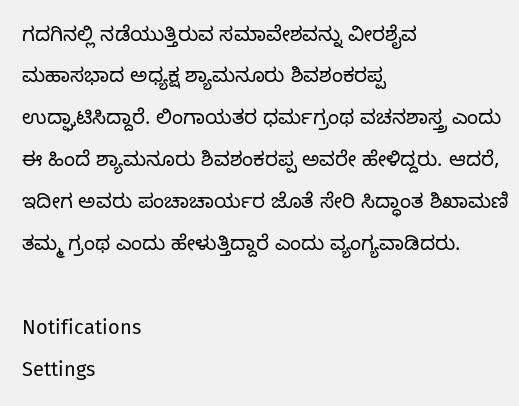ಗದಗಿನಲ್ಲಿ ನಡೆಯುತ್ತಿರುವ ಸಮಾವೇಶವನ್ನು ವೀರಶೈವ ಮಹಾಸಭಾದ ಅಧ್ಯಕ್ಷ ಶ್ಯಾಮನೂರು ಶಿವಶಂಕರಪ್ಪ ಉದ್ಘಾಟಿಸಿದ್ದಾರೆ. ಲಿಂಗಾಯತರ ಧರ್ಮಗ್ರಂಥ ವಚನಶಾಸ್ತ್ರ ಎಂದು ಈ ಹಿಂದೆ ಶ್ಯಾಮನೂರು ಶಿವಶಂಕರಪ್ಪ ಅವರೇ ಹೇಳಿದ್ದರು. ಆದರೆ, ಇದೀಗ ಅವರು ಪಂಚಾಚಾರ್ಯರ ಜೊತೆ ಸೇರಿ ಸಿದ್ಧಾಂತ ಶಿಖಾಮಣಿ ತಮ್ಮ ಗ್ರಂಥ ಎಂದು ಹೇಳುತ್ತಿದ್ದಾರೆ ಎಂದು ವ್ಯಂಗ್ಯವಾಡಿದರು.

Notifications
Settings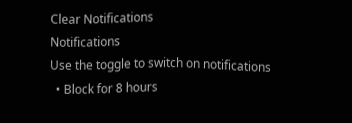Clear Notifications
Notifications
Use the toggle to switch on notifications
  • Block for 8 hours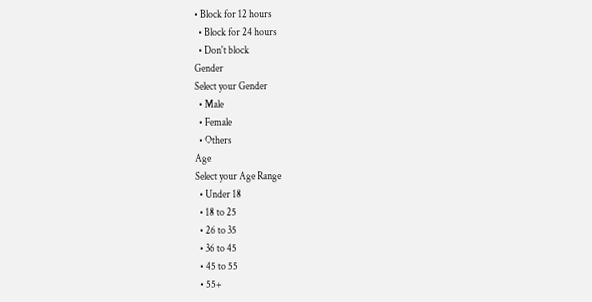• Block for 12 hours
  • Block for 24 hours
  • Don't block
Gender
Select your Gender
  • Male
  • Female
  • Others
Age
Select your Age Range
  • Under 18
  • 18 to 25
  • 26 to 35
  • 36 to 45
  • 45 to 55
  • 55+